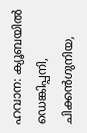ഹവാന: ക്യൂബയിൽ ഡെങ്കിപ്പനി, ചിക്കൻഗുനിയ,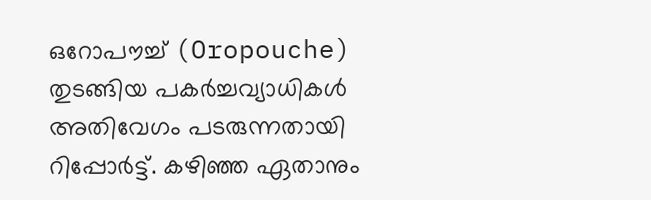ഒറോപൗച്ച് (Oropouche) തുടങ്ങിയ പകർച്ചവ്യാധികൾ അതിവേഗം പടരുന്നതായി റിപ്പോർട്ട്. കഴിഞ്ഞ ഏതാനും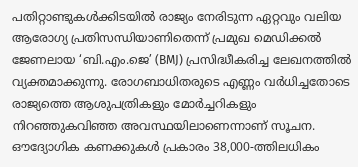പതിറ്റാണ്ടുകൾക്കിടയിൽ രാജ്യം നേരിടുന്ന ഏറ്റവും വലിയ ആരോഗ്യ പ്രതിസന്ധിയാണിതെന്ന് പ്രമുഖ മെഡിക്കൽ ജേണലായ ‘ബി.എം.ജെ’ (BMJ) പ്രസിദ്ധീകരിച്ച ലേഖനത്തിൽ വ്യക്തമാക്കുന്നു. രോഗബാധിതരുടെ എണ്ണം വർധിച്ചതോടെ രാജ്യത്തെ ആശുപത്രികളും മോർച്ചറികളും നിറഞ്ഞുകവിഞ്ഞ അവസ്ഥയിലാണെന്നാണ് സൂചന.
ഔദ്യോഗിക കണക്കുകൾ പ്രകാരം 38,000-ത്തിലധികം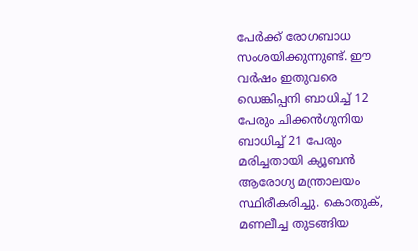പേർക്ക് രോഗബാധ സംശയിക്കുന്നുണ്ട്. ഈ വർഷം ഇതുവരെ ഡെങ്കിപ്പനി ബാധിച്ച് 12 പേരും ചിക്കൻഗുനിയ ബാധിച്ച് 21 പേരും മരിച്ചതായി ക്യൂബൻ ആരോഗ്യ മന്ത്രാലയം സ്ഥിരീകരിച്ചു. കൊതുക്, മണലീച്ച തുടങ്ങിയ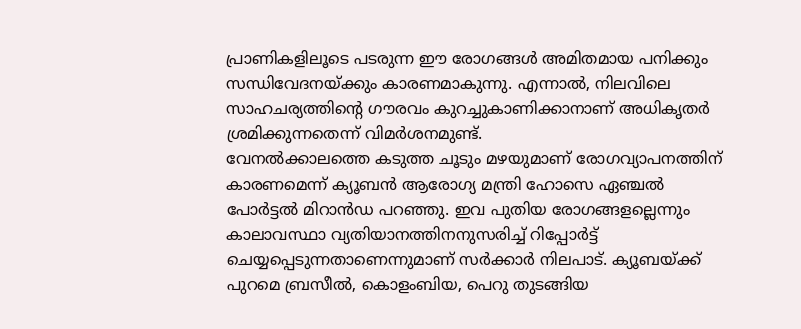പ്രാണികളിലൂടെ പടരുന്ന ഈ രോഗങ്ങൾ അമിതമായ പനിക്കും സന്ധിവേദനയ്ക്കും കാരണമാകുന്നു. എന്നാൽ, നിലവിലെ സാഹചര്യത്തിന്റെ ഗൗരവം കുറച്ചുകാണിക്കാനാണ് അധികൃതർ ശ്രമിക്കുന്നതെന്ന് വിമർശനമുണ്ട്.
വേനൽക്കാലത്തെ കടുത്ത ചൂടും മഴയുമാണ് രോഗവ്യാപനത്തിന് കാരണമെന്ന് ക്യൂബൻ ആരോഗ്യ മന്ത്രി ഹോസെ ഏഞ്ചൽ പോർട്ടൽ മിറാൻഡ പറഞ്ഞു. ഇവ പുതിയ രോഗങ്ങളല്ലെന്നും കാലാവസ്ഥാ വ്യതിയാനത്തിനനുസരിച്ച് റിപ്പോർട്ട് ചെയ്യപ്പെടുന്നതാണെന്നുമാണ് സർക്കാർ നിലപാട്. ക്യൂബയ്ക്ക് പുറമെ ബ്രസീൽ, കൊളംബിയ, പെറു തുടങ്ങിയ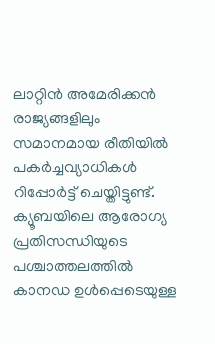ലാറ്റിൻ അമേരിക്കൻ രാജ്യങ്ങളിലും സമാനമായ രീതിയിൽ പകർച്ചവ്യാധികൾ റിപ്പോർട്ട് ചെയ്തിട്ടുണ്ട്.
ക്യൂബയിലെ ആരോഗ്യ പ്രതിസന്ധിയുടെ പശ്ചാത്തലത്തിൽ കാനഡ ഉൾപ്പെടെയുള്ള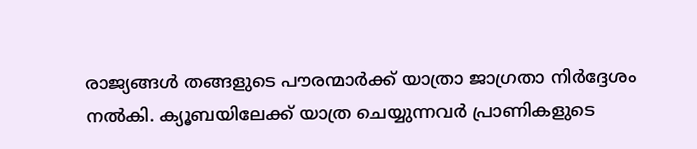രാജ്യങ്ങൾ തങ്ങളുടെ പൗരന്മാർക്ക് യാത്രാ ജാഗ്രതാ നിർദ്ദേശം നൽകി. ക്യൂബയിലേക്ക് യാത്ര ചെയ്യുന്നവർ പ്രാണികളുടെ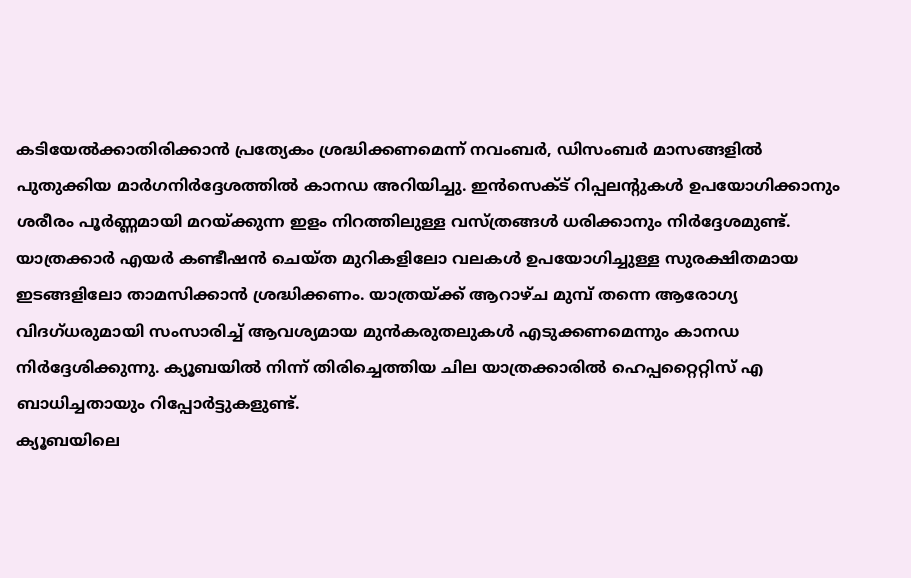കടിയേൽക്കാതിരിക്കാൻ പ്രത്യേകം ശ്രദ്ധിക്കണമെന്ന് നവംബർ, ഡിസംബർ മാസങ്ങളിൽ പുതുക്കിയ മാർഗനിർദ്ദേശത്തിൽ കാനഡ അറിയിച്ചു. ഇൻസെക്ട് റിപ്പലന്റുകൾ ഉപയോഗിക്കാനും ശരീരം പൂർണ്ണമായി മറയ്ക്കുന്ന ഇളം നിറത്തിലുള്ള വസ്ത്രങ്ങൾ ധരിക്കാനും നിർദ്ദേശമുണ്ട്.
യാത്രക്കാർ എയർ കണ്ടീഷൻ ചെയ്ത മുറികളിലോ വലകൾ ഉപയോഗിച്ചുള്ള സുരക്ഷിതമായ ഇടങ്ങളിലോ താമസിക്കാൻ ശ്രദ്ധിക്കണം. യാത്രയ്ക്ക് ആറാഴ്ച മുമ്പ് തന്നെ ആരോഗ്യ വിദഗ്ധരുമായി സംസാരിച്ച് ആവശ്യമായ മുൻകരുതലുകൾ എടുക്കണമെന്നും കാനഡ നിർദ്ദേശിക്കുന്നു. ക്യൂബയിൽ നിന്ന് തിരിച്ചെത്തിയ ചില യാത്രക്കാരിൽ ഹെപ്പറ്റൈറ്റിസ് എ ബാധിച്ചതായും റിപ്പോർട്ടുകളുണ്ട്.
ക്യൂബയിലെ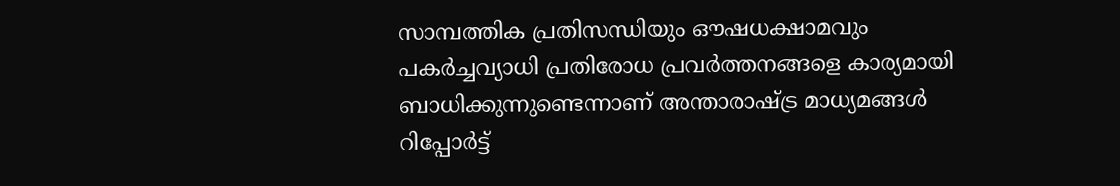സാമ്പത്തിക പ്രതിസന്ധിയും ഔഷധക്ഷാമവും പകർച്ചവ്യാധി പ്രതിരോധ പ്രവർത്തനങ്ങളെ കാര്യമായി ബാധിക്കുന്നുണ്ടെന്നാണ് അന്താരാഷ്ട്ര മാധ്യമങ്ങൾ റിപ്പോർട്ട്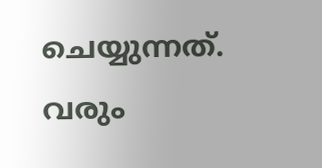ചെയ്യുന്നത്. വരും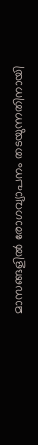മാസങ്ങളിൽ രോഗവ്യാപനം തടയുന്നതിനായി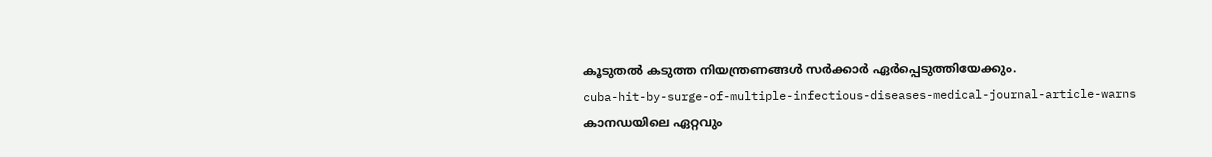കൂടുതൽ കടുത്ത നിയന്ത്രണങ്ങൾ സർക്കാർ ഏർപ്പെടുത്തിയേക്കും.
cuba-hit-by-surge-of-multiple-infectious-diseases-medical-journal-article-warns
കാനഡയിലെ ഏറ്റവും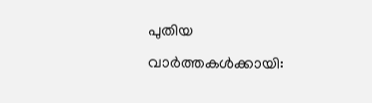പുതിയ വാർത്തകൾക്കായി: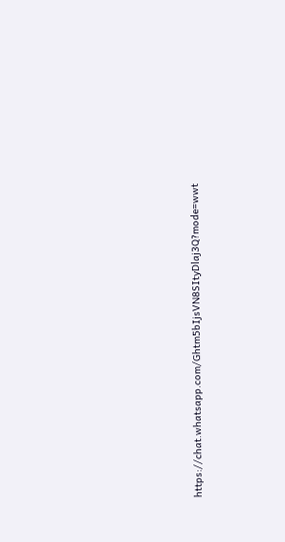https://chat.whatsapp.com/Ghtm5bIjsVN8SItyDlaj3Q?mode=wwt